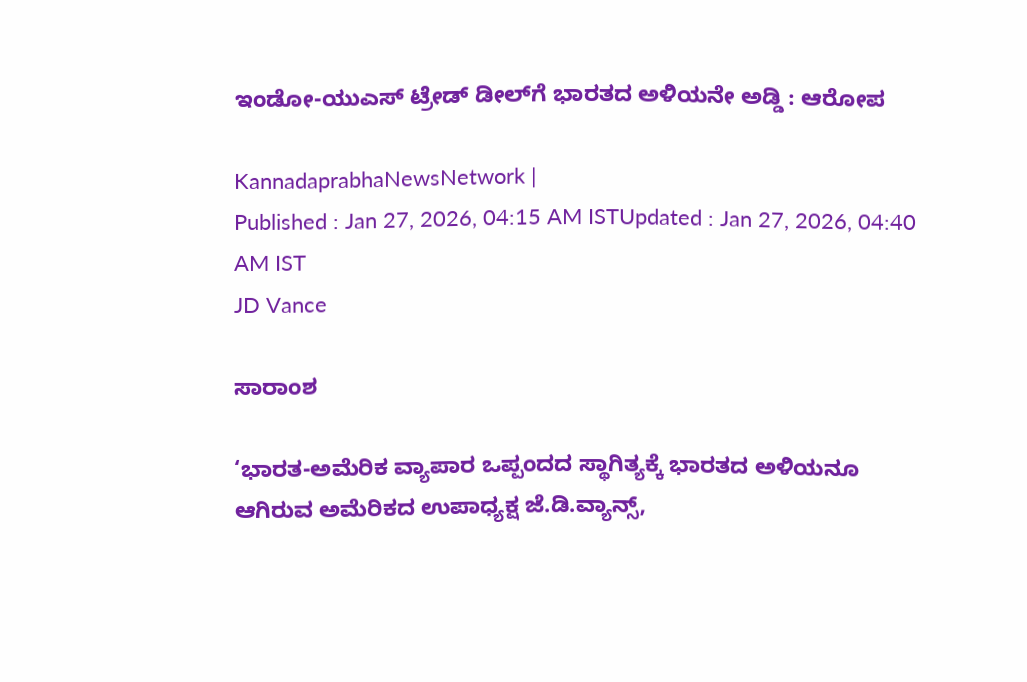ಇಂಡೋ-ಯುಎಸ್‌ ಟ್ರೇಡ್‌ ಡೀಲ್‌ಗೆ ಭಾರತದ ಅಳಿಯನೇ ಅಡ್ಡಿ : ಆರೋಪ

KannadaprabhaNewsNetwork |
Published : Jan 27, 2026, 04:15 AM ISTUpdated : Jan 27, 2026, 04:40 AM IST
JD Vance

ಸಾರಾಂಶ

‘ಭಾರತ-ಅಮೆರಿಕ ವ್ಯಾಪಾರ ಒಪ್ಪಂದದ ಸ್ಥಾಗಿತ್ಯಕ್ಕೆ ಭಾರತದ ಅಳಿಯನೂ ಆಗಿರುವ ಅಮೆರಿಕದ ಉಪಾಧ್ಯಕ್ಷ ಜೆ.ಡಿ.ವ್ಯಾನ್ಸ್‌,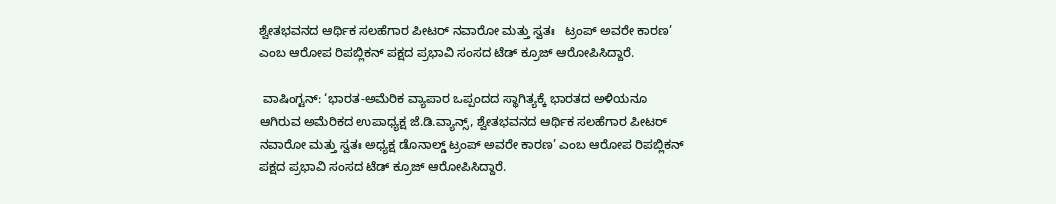ಶ್ವೇತಭವನದ ಆರ್ಥಿಕ ಸಲಹೆಗಾರ ಪೀಟರ್‌ ನವಾರೋ ಮತ್ತು ಸ್ವತಃ   ಟ್ರಂಪ್‌ ಅವರೇ ಕಾರಣ’ ಎಂಬ ಆರೋಪ ರಿಪಬ್ಲಿಕನ್‌ ಪಕ್ಷದ ಪ್ರಭಾವಿ ಸಂಸದ ಟೆಡ್‌ ಕ್ರೂಜ್‌ ಆರೋಪಿಸಿದ್ದಾರೆ.

 ವಾಷಿಂಗ್ಟನ್‌: ‘ಭಾರತ-ಅಮೆರಿಕ ವ್ಯಾಪಾರ ಒಪ್ಪಂದದ ಸ್ಥಾಗಿತ್ಯಕ್ಕೆ ಭಾರತದ ಅಳಿಯನೂ ಆಗಿರುವ ಅಮೆರಿಕದ ಉಪಾಧ್ಯಕ್ಷ ಜೆ.ಡಿ.ವ್ಯಾನ್ಸ್‌, ಶ್ವೇತಭವನದ ಆರ್ಥಿಕ ಸಲಹೆಗಾರ ಪೀಟರ್‌ ನವಾರೋ ಮತ್ತು ಸ್ವತಃ ಅಧ್ಯಕ್ಷ ಡೊನಾಲ್ಡ್‌ ಟ್ರಂಪ್‌ ಅವರೇ ಕಾರಣ’ ಎಂಬ ಆರೋಪ ರಿಪಬ್ಲಿಕನ್‌ ಪಕ್ಷದ ಪ್ರಭಾವಿ ಸಂಸದ ಟೆಡ್‌ ಕ್ರೂಜ್‌ ಆರೋಪಿಸಿದ್ದಾರೆ.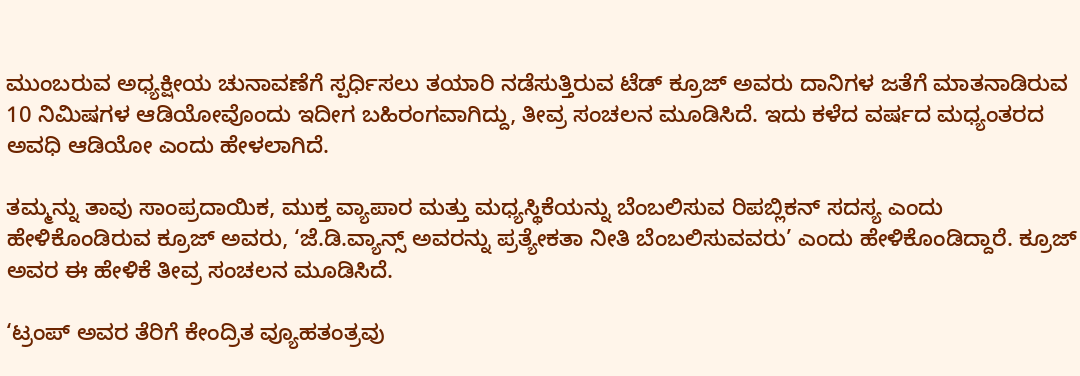ಮುಂಬರುವ ಅಧ್ಯಕ್ಷೀಯ ಚುನಾವಣೆಗೆ ಸ್ಪರ್ಧಿಸಲು ತಯಾರಿ ನಡೆಸುತ್ತಿರುವ ಟೆಡ್‌ ಕ್ರೂಜ್‌ ಅವರು ದಾನಿಗಳ ಜತೆಗೆ ಮಾತನಾಡಿರುವ 10 ನಿಮಿಷಗಳ ಆಡಿಯೋವೊಂದು ಇದೀಗ ಬಹಿರಂಗವಾಗಿದ್ದು, ತೀವ್ರ ಸಂಚಲನ ಮೂಡಿಸಿದೆ. ಇದು ಕಳೆದ ವರ್ಷದ ಮಧ್ಯಂತರದ ಅವಧಿ ಆಡಿಯೋ ಎಂದು ಹೇಳಲಾಗಿದೆ.

ತಮ್ಮನ್ನು ತಾವು ಸಾಂಪ್ರದಾಯಿಕ, ಮುಕ್ತ ವ್ಯಾಪಾರ ಮತ್ತು ಮಧ್ಯಸ್ಥಿಕೆಯನ್ನು ಬೆಂಬಲಿಸುವ ರಿಪಬ್ಲಿಕನ್‌ ಸದಸ್ಯ ಎಂದು ಹೇಳಿಕೊಂಡಿರುವ ಕ್ರೂಜ್‌ ಅವರು, ‘ಜೆ.ಡಿ.ವ್ಯಾನ್ಸ್‌ ಅವರನ್ನು ಪ್ರತ್ಯೇಕತಾ ನೀತಿ ಬೆಂಬಲಿಸುವವರು’ ಎಂದು ಹೇಳಿಕೊಂಡಿದ್ದಾರೆ. ಕ್ರೂಜ್‌ ಅವರ ಈ ಹೇಳಿಕೆ ತೀವ್ರ ಸಂಚಲನ ಮೂಡಿಸಿದೆ.

‘ಟ್ರಂಪ್‌ ಅವರ ತೆರಿಗೆ ಕೇಂದ್ರಿತ ವ್ಯೂಹತಂತ್ರವು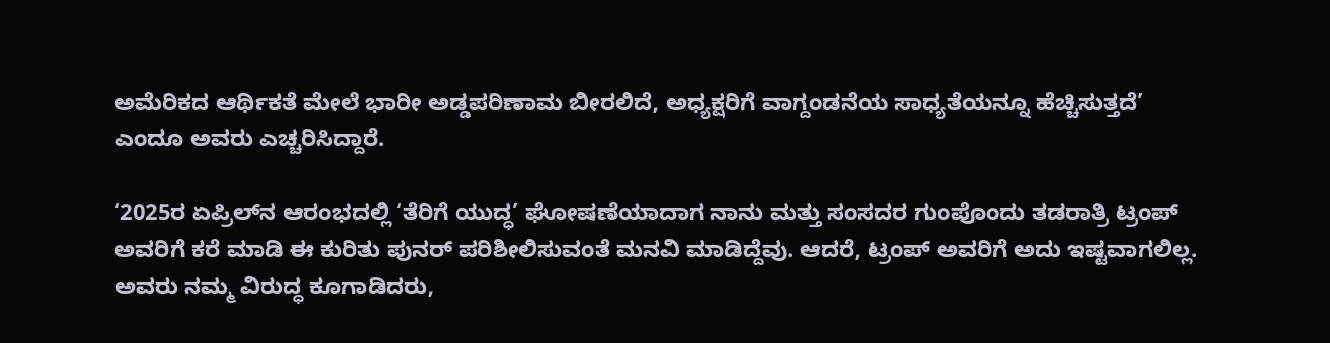ಅಮೆರಿಕದ ಆರ್ಥಿಕತೆ ಮೇಲೆ ಭಾರೀ ಅಡ್ಡಪರಿಣಾಮ ಬೀರಲಿದೆ, ಅಧ್ಯಕ್ಷರಿಗೆ ವಾಗ್ದಂಡನೆಯ ಸಾಧ್ಯತೆಯನ್ನೂ ಹೆಚ್ಚಿಸುತ್ತದೆ’ ಎಂದೂ ಅವರು ಎಚ್ಚರಿಸಿದ್ದಾರೆ.

‘2025ರ ಏಪ್ರಿಲ್‌ನ ಆರಂಭದಲ್ಲಿ ‘ತೆರಿಗೆ ಯುದ್ಧ’ ಘೋಷಣೆಯಾದಾಗ ನಾನು ಮತ್ತು ಸಂಸದರ ಗುಂಪೊಂದು ತಡರಾತ್ರಿ ಟ್ರಂಪ್‌ ಅವರಿಗೆ ಕರೆ ಮಾಡಿ ಈ ಕುರಿತು ಪುನರ್‌ ಪರಿಶೀಲಿಸುವಂತೆ ಮನವಿ ಮಾಡಿದ್ದೆವು. ಆದರೆ, ಟ್ರಂಪ್‌ ಅವರಿಗೆ ಅದು ಇಷ್ಟವಾಗಲಿಲ್ಲ. ಅವರು ನಮ್ಮ ವಿರುದ್ಧ ಕೂಗಾಡಿದರು,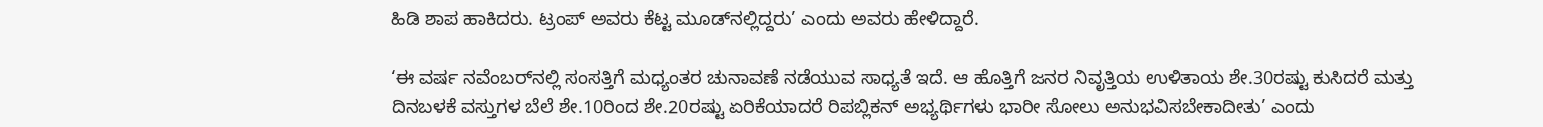ಹಿಡಿ ಶಾಪ ಹಾಕಿದರು. ಟ್ರಂಪ್‌ ಅವರು ಕೆಟ್ಟ ಮೂಡ್‌ನಲ್ಲಿದ್ದರು’ ಎಂದು ಅವರು ಹೇಳಿದ್ದಾರೆ.

‘ಈ ವರ್ಷ ನವೆಂಬರ್‌ನಲ್ಲಿ ಸಂಸತ್ತಿಗೆ ಮಧ್ಯಂತರ ಚುನಾವಣೆ ನಡೆಯುವ ಸಾಧ್ಯತೆ ಇದೆ. ಆ ಹೊತ್ತಿಗೆ ಜನರ ನಿವೃತ್ತಿಯ ಉಳಿತಾಯ ಶೇ.30ರಷ್ಟು ಕುಸಿದರೆ ಮತ್ತು ದಿನಬಳಕೆ ವಸ್ತುಗಳ ಬೆಲೆ ಶೇ.10ರಿಂದ ಶೇ.20ರಷ್ಟು ಏರಿಕೆಯಾದರೆ ರಿಪಬ್ಲಿಕನ್‌ ಅಭ್ಯರ್ಥಿಗಳು ಭಾರೀ ಸೋಲು ಅನುಭವಿಸಬೇಕಾದೀತು’ ಎಂದು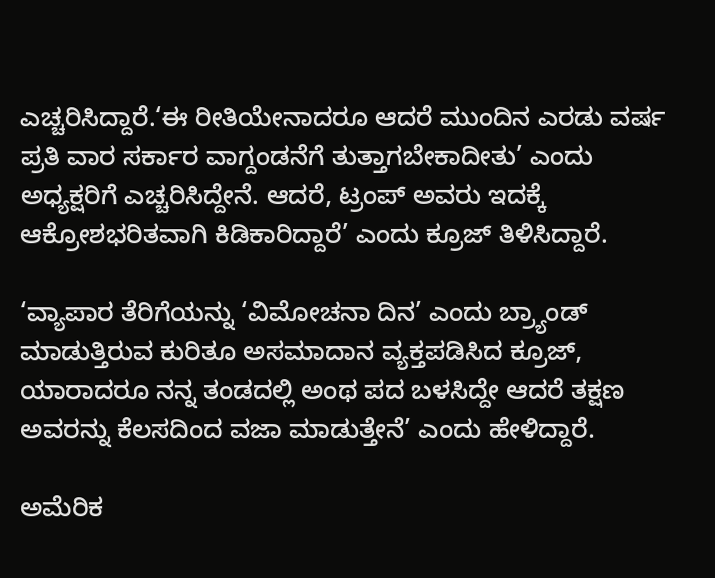ಎಚ್ಚರಿಸಿದ್ದಾರೆ.‘ಈ ರೀತಿಯೇನಾದರೂ ಆದರೆ ಮುಂದಿನ ಎರಡು ವರ್ಷ ಪ್ರತಿ ವಾರ ಸರ್ಕಾರ ವಾಗ್ದಂಡನೆಗೆ ತುತ್ತಾಗಬೇಕಾದೀತು’ ಎಂದು ಅಧ್ಯಕ್ಷರಿಗೆ ಎಚ್ಚರಿಸಿದ್ದೇನೆ. ಆದರೆ, ಟ್ರಂಪ್‌ ಅವರು ಇದಕ್ಕೆ ಆಕ್ರೋಶಭರಿತವಾಗಿ ಕಿಡಿಕಾರಿದ್ದಾರೆ’ ಎಂದು ಕ್ರೂಜ್‌ ತಿಳಿಸಿದ್ದಾರೆ.

‘ವ್ಯಾಪಾರ ತೆರಿಗೆಯನ್ನು ‘ವಿಮೋಚನಾ ದಿನ’ ಎಂದು ಬ್ರ್ಯಾಂಡ್ ಮಾಡುತ್ತಿರುವ ಕುರಿತೂ ಅಸಮಾದಾನ ವ್ಯಕ್ತಪಡಿಸಿದ ಕ್ರೂಜ್‌, ಯಾರಾದರೂ ನನ್ನ ತಂಡದಲ್ಲಿ ಅಂಥ ಪದ ಬಳಸಿದ್ದೇ ಆದರೆ ತಕ್ಷಣ ಅವರನ್ನು ಕೆಲಸದಿಂದ ವಜಾ ಮಾಡುತ್ತೇನೆ’ ಎಂದು ಹೇಳಿದ್ದಾರೆ.

ಅಮೆರಿಕ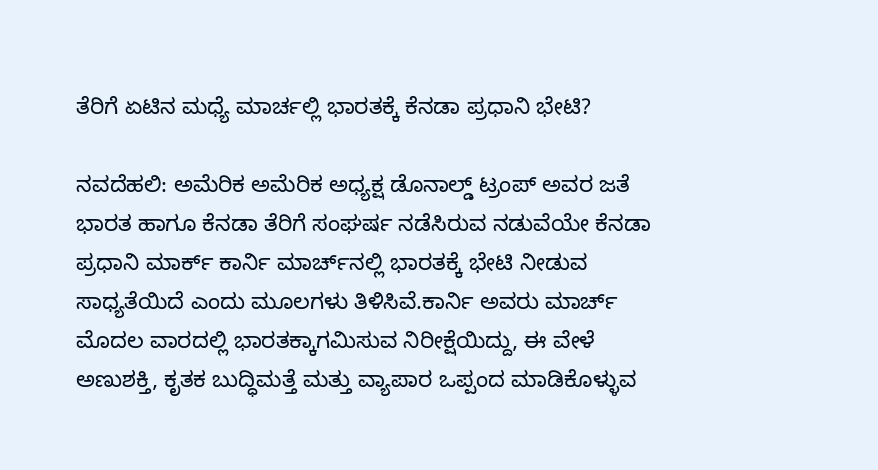ತೆರಿಗೆ ಏಟಿನ ಮಧ್ಯೆ ಮಾರ್ಚಲ್ಲಿ ಭಾರತಕ್ಕೆ ಕೆನಡಾ ಪ್ರಧಾನಿ ಭೇಟಿ?

ನವದೆಹಲಿ: ಅಮೆರಿಕ ಅಮೆರಿಕ ಅಧ್ಯಕ್ಷ ಡೊನಾಲ್ಡ್ ಟ್ರಂಪ್‌ ಅವರ ಜತೆ ಭಾರತ ಹಾಗೂ ಕೆನಡಾ ತೆರಿಗೆ ಸಂಘರ್ಷ ನಡೆಸಿರುವ ನಡುವೆಯೇ ಕೆನಡಾ ಪ್ರಧಾನಿ ಮಾರ್ಕ್‌ ಕಾರ್ನಿ ಮಾರ್ಚ್‌ನಲ್ಲಿ ಭಾರತಕ್ಕೆ ಭೇಟಿ ನೀಡುವ ಸಾಧ್ಯತೆಯಿದೆ ಎಂದು ಮೂಲಗಳು ತಿಳಿಸಿವೆ.ಕಾರ್ನಿ ಅವರು ಮಾರ್ಚ್‌ ಮೊದಲ ವಾರದಲ್ಲಿ ಭಾರತಕ್ಕಾಗಮಿಸುವ ನಿರೀಕ್ಷೆಯಿದ್ದು, ಈ ವೇಳೆ ಅಣುಶಕ್ತಿ, ಕೃತಕ ಬುದ್ಧಿಮತ್ತೆ ಮತ್ತು ವ್ಯಾಪಾರ ಒಪ್ಪಂದ ಮಾಡಿಕೊಳ್ಳುವ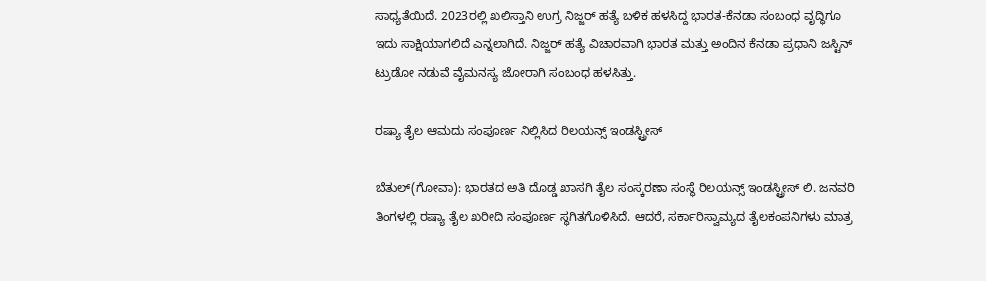ಸಾಧ್ಯತೆಯಿದೆ. 2023ರಲ್ಲಿ ಖಲಿಸ್ತಾನಿ ಉಗ್ರ ನಿಜ್ಜರ್‌ ಹತ್ಯೆ ಬಳಿಕ ಹಳಸಿದ್ದ ಭಾರತ-ಕೆನಡಾ ಸಂಬಂಧ ವೃದ್ಧಿಗೂ ಇದು ಸಾಕ್ಷಿಯಾಗಲಿದೆ ಎನ್ನಲಾಗಿದೆ. ನಿಜ್ಜರ್‌ ಹತ್ಯೆ ವಿಚಾರವಾಗಿ ಭಾರತ ಮತ್ತು ಅಂದಿನ ಕೆನಡಾ ಪ್ರಧಾನಿ ಜಸ್ಟಿನ್‌ ಟ್ರುಡೋ ನಡುವೆ ವೈಮನಸ್ಯ ಜೋರಾಗಿ ಸಂಬಂಧ ಹಳಸಿತ್ತು.

ರಷ್ಯಾ ತೈಲ ಆಮದು ಸಂಪೂರ್ಣ ನಿಲ್ಲಿಸಿದ ರಿಲಯನ್ಸ್‌ ಇಂಡಸ್ಟ್ರೀಸ್‌

ಬೆತುಲ್‌(ಗೋವಾ): ಭಾರತದ ಅತಿ ದೊಡ್ಡ ಖಾಸಗಿ ತೈಲ ಸಂಸ್ಕರಣಾ ಸಂಸ್ಥೆ ರಿಲಯನ್ಸ್‌ ಇಂಡಸ್ಟ್ರೀಸ್‌ ಲಿ. ಜನವರಿ ತಿಂಗಳಲ್ಲಿ ರಷ್ಯಾ ತೈಲ ಖರೀದಿ ಸಂಪೂರ್ಣ ಸ್ಥಗಿತಗೊಳಿಸಿದೆ. ಆದರೆ, ಸರ್ಕಾರಿಸ್ವಾಮ್ಯದ ತೈಲಕಂಪನಿಗಳು ಮಾತ್ರ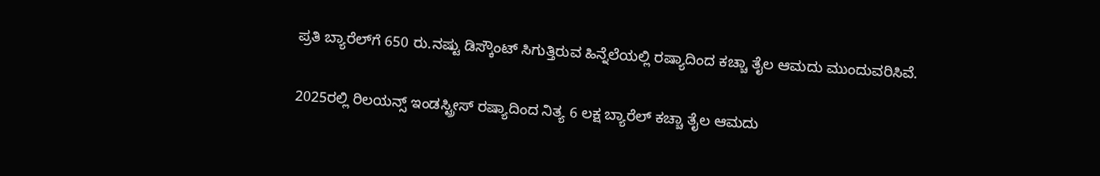ಪ್ರತಿ ಬ್ಯಾರೆಲ್‌ಗೆ 650 ರು.ನಷ್ಟು ಡಿಸ್ಕೌಂಟ್‌ ಸಿಗುತ್ತಿರುವ ಹಿನ್ನೆಲೆಯಲ್ಲಿ ರಷ್ಯಾದಿಂದ ಕಚ್ಚಾ ತೈಲ ಆಮದು ಮುಂದುವರಿಸಿವೆ.

2025ರಲ್ಲಿ ರಿಲಯನ್ಸ್‌ ಇಂಡಸ್ಟ್ರೀಸ್‌ ರಷ್ಯಾದಿಂದ ನಿತ್ಯ 6 ಲಕ್ಷ ಬ್ಯಾರೆಲ್‌ ಕಚ್ಚಾ ತೈಲ ಆಮದು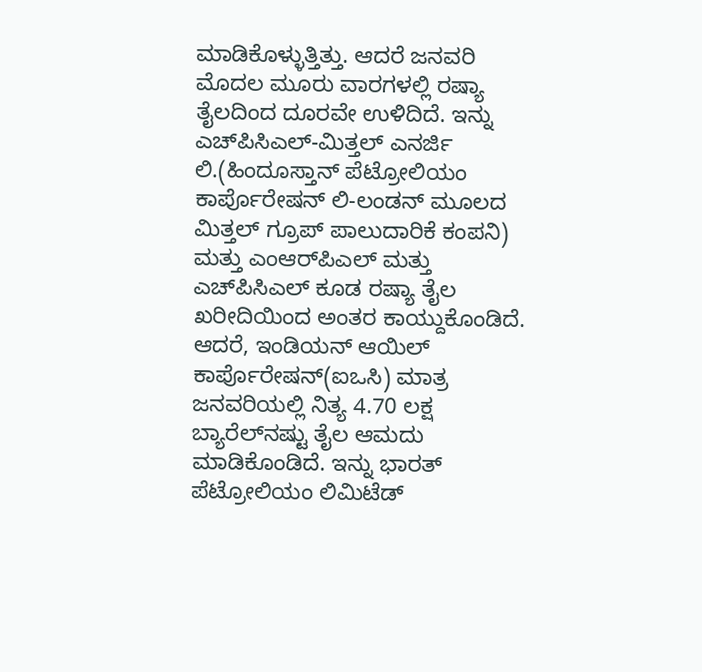ಮಾಡಿಕೊಳ್ಳುತ್ತಿತ್ತು. ಆದರೆ ಜನವರಿ ಮೊದಲ ಮೂರು ವಾರಗಳಲ್ಲಿ ರಷ್ಯಾ ತೈಲದಿಂದ ದೂರವೇ ಉಳಿದಿದೆ. ಇನ್ನು ಎಚ್‌ಪಿಸಿಎಲ್‌-ಮಿತ್ತಲ್‌ ಎನರ್ಜಿ ಲಿ.(ಹಿಂದೂಸ್ತಾನ್‌ ಪೆಟ್ರೋಲಿಯಂ ಕಾರ್ಪೊರೇಷನ್‌ ಲಿ-ಲಂಡನ್‌ ಮೂಲದ ಮಿತ್ತಲ್‌ ಗ್ರೂಪ್‌ ಪಾಲುದಾರಿಕೆ ಕಂಪನಿ) ಮತ್ತು ಎಂಆರ್‌ಪಿಎಲ್‌ ಮತ್ತು ಎಚ್‌ಪಿಸಿಎಲ್‌ ಕೂಡ ರಷ್ಯಾ ತೈಲ ಖರೀದಿಯಿಂದ ಅಂತರ ಕಾಯ್ದುಕೊಂಡಿದೆ. ಆದರೆ, ಇಂಡಿಯನ್‌ ಆಯಿಲ್‌ ಕಾರ್ಪೊರೇಷನ್‌(ಐಒಸಿ) ಮಾತ್ರ ಜನವರಿಯಲ್ಲಿ ನಿತ್ಯ 4.70 ಲಕ್ಷ ಬ್ಯಾರೆಲ್‌ನಷ್ಟು ತೈಲ ಆಮದು ಮಾಡಿಕೊಂಡಿದೆ. ಇನ್ನು ಭಾರತ್‌ ಪೆಟ್ರೋಲಿಯಂ ಲಿಮಿಟೆಡ್‌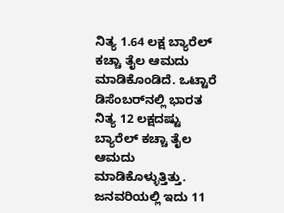ನಿತ್ಯ 1.64 ಲಕ್ಷ ಬ್ಯಾರೆಲ್‌ ಕಚ್ಚಾ ತೈಲ ಆಮದು ಮಾಡಿಕೊಂಡಿದೆ. ಒಟ್ಟಾರೆ ಡಿಸೆಂಬರ್‌ನಲ್ಲಿ ಭಾರತ ನಿತ್ಯ 12 ಲಕ್ಷದಷ್ಟು ಬ್ಯಾರೆಲ್‌ ಕಚ್ಚಾ ತೈಲ ಆಮದು ಮಾಡಿಕೊಳ್ಳುತ್ತಿತ್ತು. ಜನವರಿಯಲ್ಲಿ ಇದು 11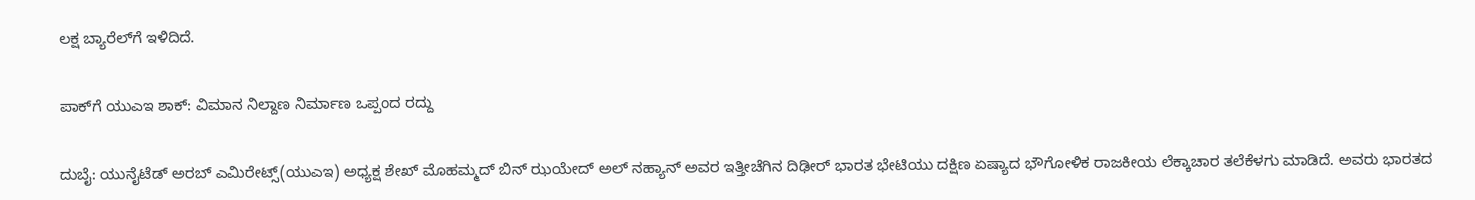ಲಕ್ಷ ಬ್ಯಾರೆಲ್‌ಗೆ ಇಳಿದಿದೆ.

ಪಾಕ್‌ಗೆ ಯುಎಇ ಶಾಕ್‌: ವಿಮಾನ ನಿಲ್ದಾಣ ನಿರ್ಮಾಣ ಒಪ್ಪಂದ ರದ್ದು

ದುಬೈ: ಯುನೈಟೆಡ್‌ ಅರಬ್‌ ಎಮಿರೇಟ್ಸ್‌(ಯುಎಇ) ಅಧ್ಯಕ್ಷ ಶೇಖ್‌ ಮೊಹಮ್ಮದ್‌ ಬಿನ್‌ ಝಯೇದ್‌ ಅಲ್‌ ನಹ್ಯಾನ್‌ ಅವರ ಇತ್ತೀಚೆಗಿನ ದಿಢೀರ್‌ ಭಾರತ ಭೇಟಿಯು ದಕ್ಷಿಣ ಏಷ್ಯಾದ ಭೌಗೋಳಿಕ ರಾಜಕೀಯ ಲೆಕ್ಕಾಚಾರ ತಲೆಕೆಳಗು ಮಾಡಿದೆ. ಅವರು ಭಾರತದ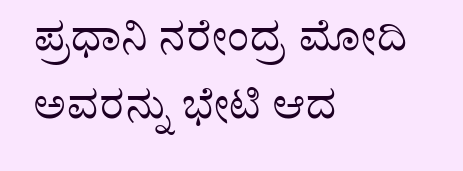ಪ್ರಧಾನಿ ನರೇಂದ್ರ ಮೋದಿ ಅವರನ್ನು ಭೇಟಿ ಆದ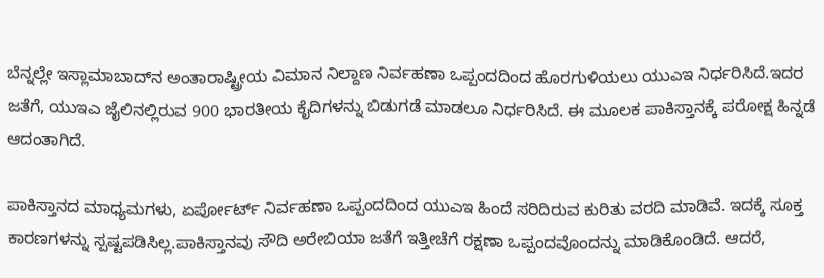ಬೆನ್ನಲ್ಲೇ ಇಸ್ಲಾಮಾಬಾದ್‌ನ ಅಂತಾರಾಷ್ಟ್ರೀಯ ವಿಮಾನ ನಿಲ್ದಾಣ ನಿರ್ವಹಣಾ ಒಪ್ಪಂದದಿಂದ ಹೊರಗುಳಿಯಲು ಯುಎಇ ನಿರ್ಧರಿಸಿದೆ.ಇದರ ಜತೆಗೆ, ಯುಇಎ ಜೈಲಿನಲ್ಲಿರುವ 900 ಭಾರತೀಯ ಕೈದಿಗಳನ್ನು ಬಿಡುಗಡೆ ಮಾಡಲೂ ನಿರ್ಧರಿಸಿದೆ. ಈ ಮೂಲಕ ಪಾಕಿಸ್ತಾನಕ್ಕೆ ಪರೋಕ್ಷ ಹಿನ್ನಡೆ ಆದಂತಾಗಿದೆ.

ಪಾಕಿಸ್ತಾನದ ಮಾಧ್ಯಮಗಳು, ಏರ್ಪೋರ್ಟ್‌ ನಿರ್ವಹಣಾ ಒಪ್ಪಂದದಿಂದ ಯುಎಇ ಹಿಂದೆ ಸರಿದಿರುವ ಕುರಿತು ವರದಿ ಮಾಡಿವೆ. ಇದಕ್ಕೆ ಸೂಕ್ತ ಕಾರಣಗಳನ್ನು ಸ್ಪಷ್ಟಪಡಿಸಿಲ್ಲ.ಪಾಕಿಸ್ತಾನವು ಸೌದಿ ಅರೇಬಿಯಾ ಜತೆಗೆ ಇತ್ತೀಚೆಗೆ ರಕ್ಷಣಾ ಒಪ್ಪಂದವೊಂದನ್ನು ಮಾಡಿಕೊಂಡಿದೆ. ಆದರೆ,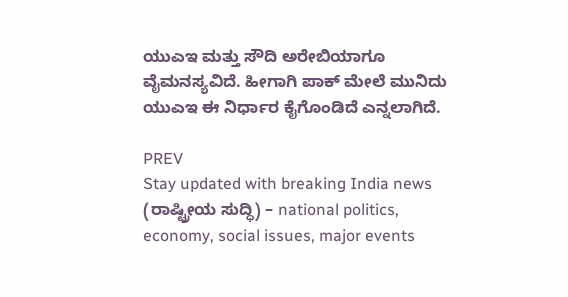ಯುಎಇ ಮತ್ತು ಸೌದಿ ಅರೇಬಿಯಾಗೂ ವೈಮನಸ್ಯವಿದೆ. ಹೀಗಾಗಿ ಪಾಕ್‌ ಮೇಲೆ ಮುನಿದು ಯುಎಇ ಈ ನಿರ್ಧಾರ ಕೈಗೊಂಡಿದೆ ಎನ್ನಲಾಗಿದೆ.

PREV
Stay updated with breaking India news (ರಾಷ್ಟ್ರೀಯ ಸುದ್ಧಿ) – national politics, economy, social issues, major events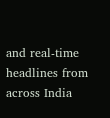and real‑time headlines from across India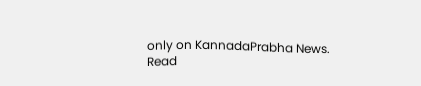only on KannadaPrabha News.
Read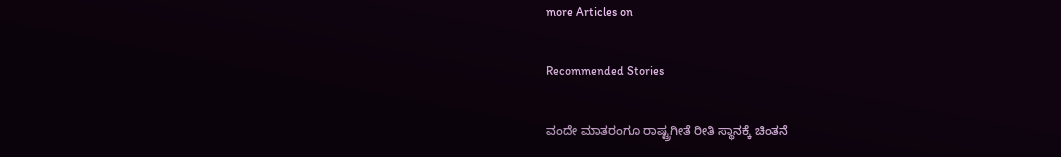more Articles on

Recommended Stories

ವಂದೇ ಮಾತರಂಗೂ ರಾಷ್ಟ್ರಗೀತೆ ರೀತಿ ಸ್ಥಾನಕ್ಕೆ ಚಿಂತನೆ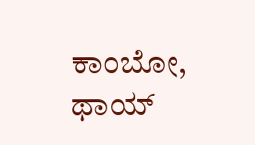ಕಾಂಬೋ, ಥಾಯ್‌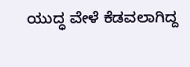ಯುದ್ಧ ವೇಳೆ ಕೆಡವಲಾಗಿದ್ದ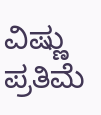ವಿಷ್ಣು ಪ್ರತಿಮೆ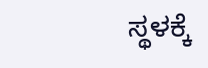ಸ್ಥಳಕ್ಕೆ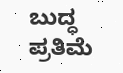ಬುದ್ಧ ಪ್ರತಿಮೆ